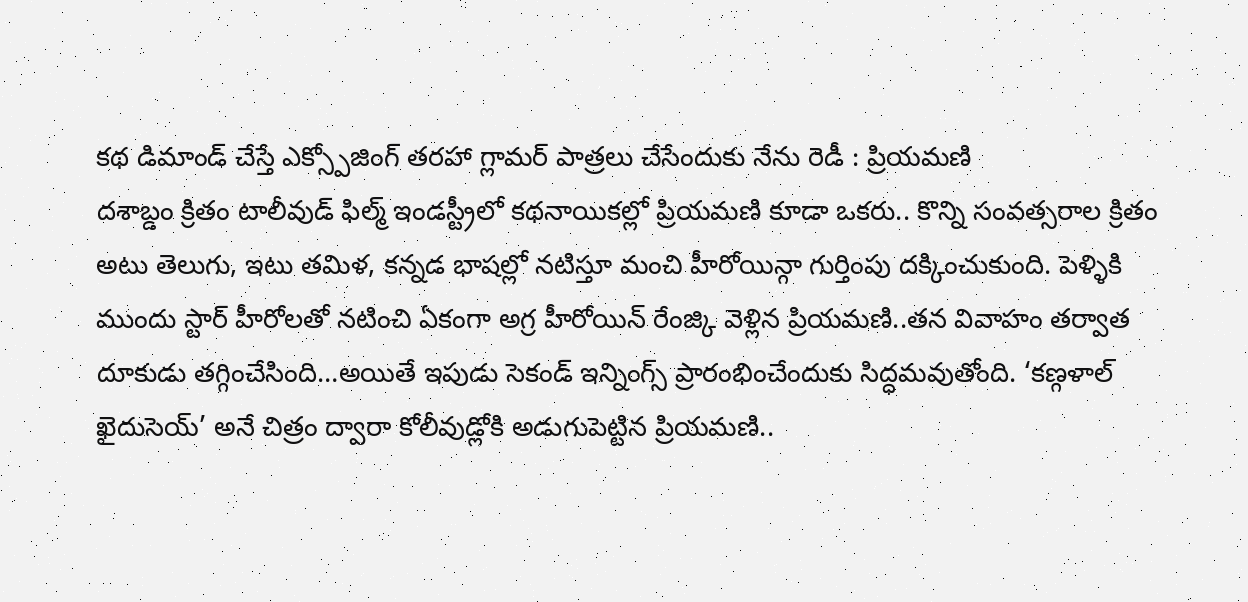కథ డిమాండ్ చేస్తే ఎక్స్పోజింగ్ తరహా గ్లామర్ పాత్రలు చేసేందుకు నేను రెడీ : ప్రియమణి
దశాబ్డం క్రితం టాలీవుడ్ ఫిల్మ్ ఇండస్ట్రీలో కథనాయికల్లో ప్రియమణి కూడా ఒకరు.. కొన్ని సంవత్సరాల క్రితం అటు తెలుగు, ఇటు తమిళ, కన్నడ భాషల్లో నటిస్తూ మంచి హీరోయిన్గా గుర్తింపు దక్కించుకుంది. పెళ్ళికి ముందు స్టార్ హీరోలతో నటించి ఏకంగా అగ్ర హీరోయిన్ రేంజ్కి వెళ్లిన ప్రియమణి..తన వివాహం తర్వాత దూకుడు తగ్గించేసింది…అయితే ఇపుడు సెకండ్ ఇన్నింగ్స్ ప్రారంభించేందుకు సిద్ధమవుతోంది. ‘కణ్గళాల్ ఖైదుసెయ్’ అనే చిత్రం ద్వారా కోలీవుడ్లోకి అడుగుపెట్టిన ప్రియమణి..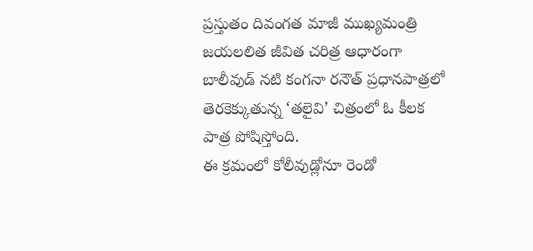ప్రస్తుతం దివంగత మాజీ ముఖ్యమంత్రి జయలలిత జీవిత చరిత్ర ఆధారంగా బాలీవుడ్ నటి కంగనా రనౌత్ ప్రధానపాత్రలో తెరకెక్కుతున్న ‘తలైవి’ చిత్రంలో ఓ కీలక పాత్ర పోషిస్తోంది.
ఈ క్రమంలో కోలీవుడ్లోనూ రెండో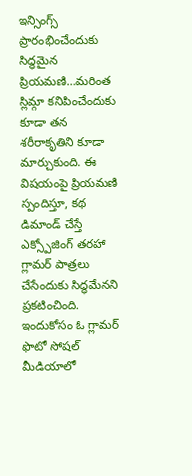ఇన్సింగ్స్ ప్రారంభించేందుకు సిద్ధమైన ప్రియమణి…మరింత స్లిమ్గా కనిపించేందుకు కూడా తన శరీరాకృతిని కూడా మార్చుకుంది. ఈ విషయంపై ప్రియమణి స్పందిస్తూ, కథ డిమాండ్ చేస్తే ఎక్స్పోజింగ్ తరహా గ్లామర్ పాత్రలు చేసేందుకు సిద్ధమేనని ప్రకటించింది. ఇందుకోసం ఓ గ్లామర్ ఫొటో సోషల్ మీడియాలో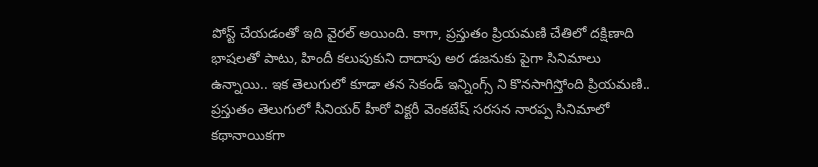పోస్ట్ చేయడంతో ఇది వైరల్ అయింది. కాగా, ప్రస్తుతం ప్రియమణి చేతిలో దక్షిణాది భాషలతో పాటు, హిందీ కలుపుకుని దాదాపు అర డజనుకు పైగా సినిమాలు ఉన్నాయి.. ఇక తెలుగులో కూడా తన సెకండ్ ఇన్నింగ్స్ ని కొనసాగిస్తోంది ప్రియమణి..
ప్రస్తుతం తెలుగులో సీనియర్ హీరో విక్టరీ వెంకటేష్ సరసన నారప్ప సినిమాలో కథానాయికగా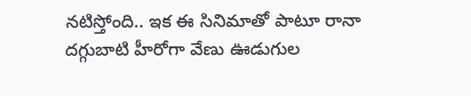నటిస్తోంది.. ఇక ఈ సినిమాతో పాటూ రానా దగ్గుబాటి హీరోగా వేణు ఊడుగుల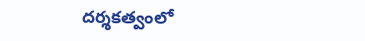దర్శకత్వంలో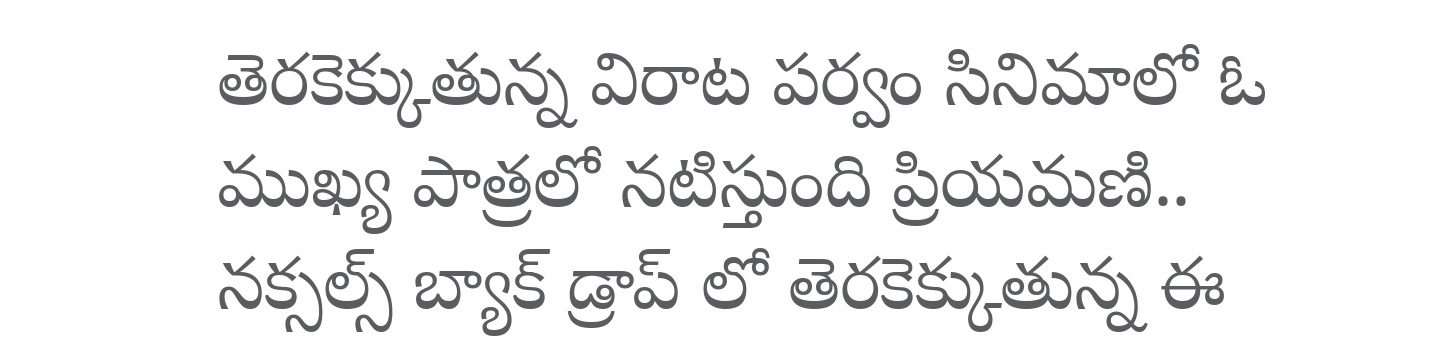తెరకెక్కుతున్న విరాట పర్వం సినిమాలో ఓ ముఖ్య పాత్రలో నటిస్తుంది ప్రియమణి.. నక్సల్స్ బ్యాక్ డ్రాప్ లో తెరకెక్కుతున్న ఈ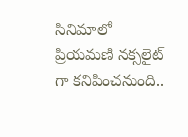సినిమాలో ప్రియమణి నక్సలైట్ గా కనిపించనుంది..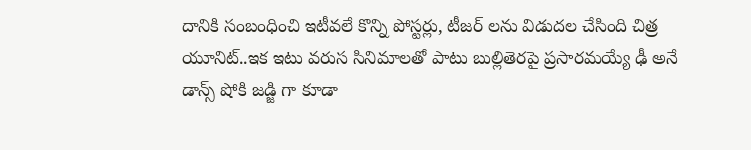దానికి సంబంధించి ఇటీవలే కొన్ని పోస్టర్లు, టీజర్ లను విడుదల చేసింది చిత్ర యూనిట్..ఇక ఇటు వరుస సినిమాలతో పాటు బుల్లితెరపై ప్రసారమయ్యే ఢీ అనే డాన్స్ షోకి జడ్జి గా కూడా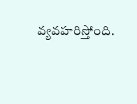వ్యవహరిస్తోంది.